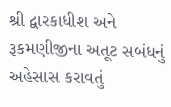શ્રી દ્વારકાધીશ અને રૂકમણીજીના અતૂટ સબંધનું અહેસાસ કરાવતું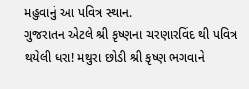મહુવાનું આ પવિત્ર સ્થાન.
ગુજરાતન એટલે શ્રી કૃષ્ણના ચરણારવિંદ થી પવિત્ર થયેલી ધરા! મથુરા છોડી શ્રી કૃષ્ણ ભગવાને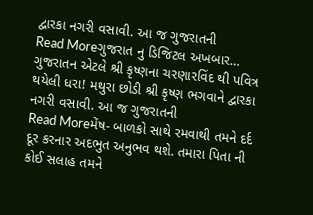દ્વારકા નગરી વસાવી. આ જ ગુજરાતની
Read Moreગુજરાત નુ ડિજિટલ અખબાર…
ગુજરાતન એટલે શ્રી કૃષ્ણના ચરણારવિંદ થી પવિત્ર થયેલી ધરા! મથુરા છોડી શ્રી કૃષ્ણ ભગવાને દ્વારકા નગરી વસાવી. આ જ ગુજરાતની
Read Moreમેંષ- બાળકો સાથે રમવાથી તમને દર્દ દૂર કરનાર અદભુત અનુભવ થશે. તમારા પિતા ની કોઈ સલાહ તમને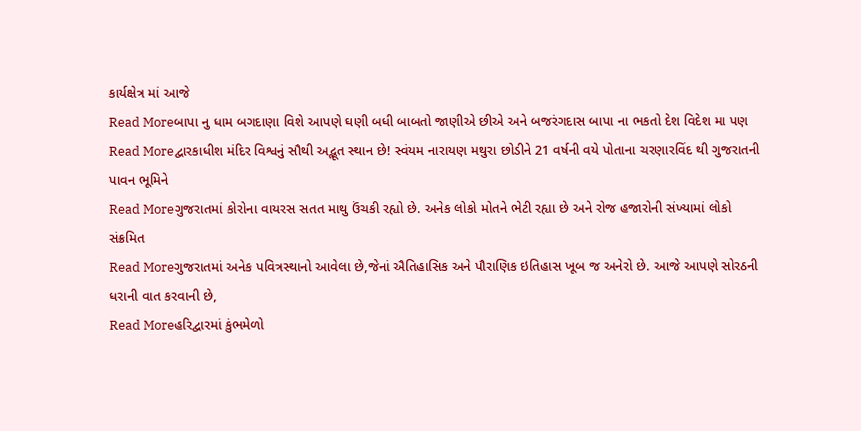કાર્યક્ષેત્ર માં આજે
Read Moreબાપા નુ ધામ બગદાણા વિશે આપણે ઘણી બધી બાબતો જાણીએ છીએ અને બજરંગદાસ બાપા ના ભકતો દેશ વિદેશ મા પણ
Read Moreદ્વારકાધીશ મંદિર વિશ્વનું સૌથી અદ્ભૂત સ્થાન છે! સ્વંયમ નારાયણ મથુરા છોડીને 21 વર્ષની વયે પોતાના ચરણારવિંદ થી ગુજરાતની પાવન ભૂમિને
Read Moreગુજરાતમાં કોરોના વાયરસ સતત માથુ ઉંચકી રહ્યો છે. અનેક લોકો મોતને ભેટી રહ્યા છે અને રોજ હજારોની સંખ્યામાં લોકો સંક્રમિત
Read Moreગુજરાતમાં અનેક પવિત્રસ્થાનો આવેલા છે,જેનાં ઐતિહાસિક અને પૌરાણિક ઇતિહાસ ખૂબ જ અનેરો છે. આજે આપણે સોરઠની ધરાની વાત કરવાની છે,
Read Moreહરિદ્વારમાં કુંભમેળો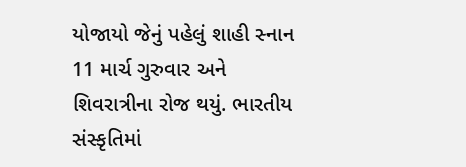યોજાયો જેનું પહેલું શાહી સ્નાન 11 માર્ચ ગુરુવાર અને શિવરાત્રીના રોજ થયું. ભારતીય સંસ્કૃતિમાં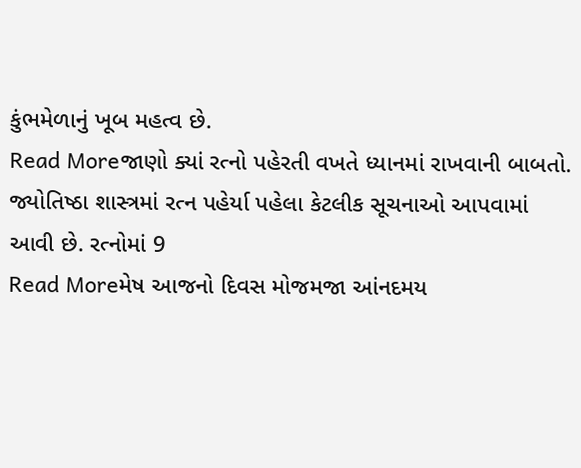કુંભમેળાનું ખૂબ મહત્વ છે.
Read Moreજાણો ક્યાં રત્નો પહેરતી વખતે ધ્યાનમાં રાખવાની બાબતો. જ્યોતિષ્ઠા શાસ્ત્રમાં રત્ન પહેર્યા પહેલા કેટલીક સૂચનાઓ આપવામાં આવી છે. રત્નોમાં 9
Read Moreમેષ આજનો દિવસ મોજમજા આંનદમય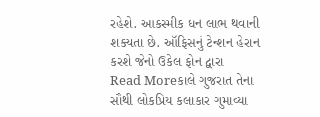રહેશે. આકસ્મીક ધન લાભ થવાની શક્યતા છે. ઑફિસનું ટેન્શન હેરાન કરશે જેનો ઉકેલ ફોન દ્વારા
Read Moreકાલે ગુજરાત તેના સૌથી લોકપ્રિય કલાકાર ગુમાવ્યા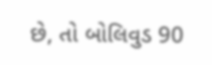છે, તો બોલિવુડ 90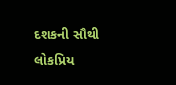દશકની સૌથી લોકપ્રિય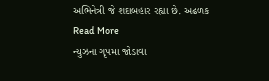અભિનેત્રી જે શદાબહાર રહ્યા છે. અઢળક
Read More
ન્યુઝના ગૃપમા જોડાવા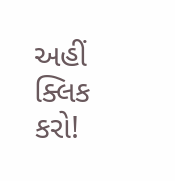અહીં ક્લિક કરો!